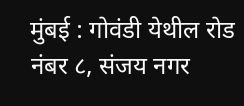मुंबई : गोवंडी येथील रोड नंबर ८, संजय नगर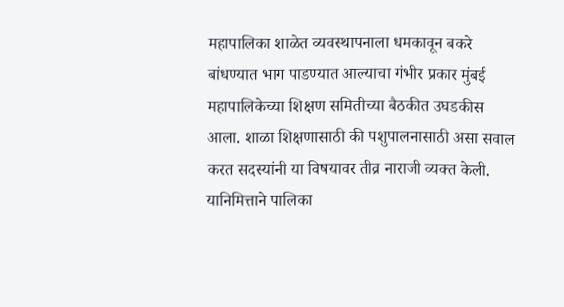महापालिका शाळेत व्यवस्थापनाला धमकावून बकरे बांधण्यात भाग पाडण्यात आल्याचा गंभीर प्रकार मुंबई महापालिकेच्या शिक्षण समितीच्या बैठकीत उघडकीस आला. शाळा शिक्षणासाठी की पशुपालनासाठी असा सवाल करत सदस्यांनी या विषयावर तीव्र नाराजी व्यक्त केली. यानिमित्ताने पालिका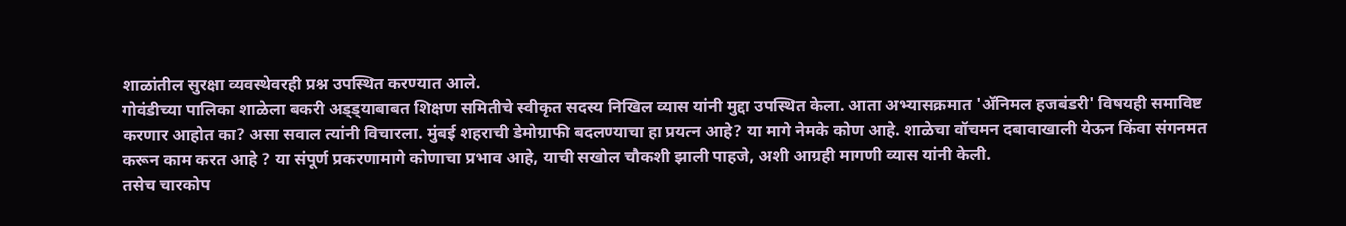शाळांतील सुरक्षा व्यवस्थेवरही प्रश्न उपस्थित करण्यात आले.
गोवंडीच्या पालिका शाळेला बकरी अड्ड्याबाबत शिक्षण समितीचे स्वीकृत सदस्य निखिल व्यास यांनी मुद्दा उपस्थित केला. आता अभ्यासक्रमात 'ॲनिमल हजबंडरी' विषयही समाविष्ट करणार आहोत का? असा सवाल त्यांनी विचारला. मुंबई शहराची डेमोग्राफी बदलण्याचा हा प्रयत्न आहे? या मागे नेमके कोण आहे. शाळेचा वॉचमन दबावाखाली येऊन किंवा संगनमत करून काम करत आहे ? या संपूर्ण प्रकरणामागे कोणाचा प्रभाव आहे, याची सखोल चौकशी झाली पाहजे, अशी आग्रही मागणी व्यास यांनी केली.
तसेच चारकोप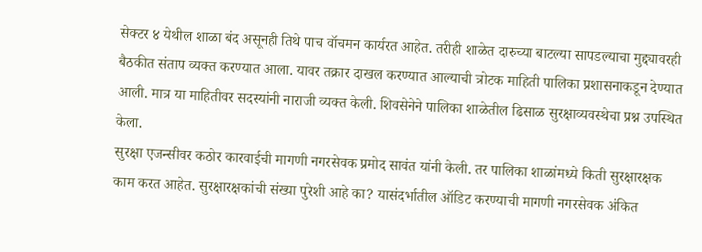सेक्टर ४ येथील शाळा बंद असूनही तिथे पाच वॉचमन कार्यरत आहेत. तरीही शाळेत दारुच्या बाटल्या सापडल्याचा मुद्द्यावरही बैठकीत संताप व्यक्त करण्यात आला. यावर तक्रार दाखल करण्यात आल्याची त्रोटक माहिती पालिका प्रशासनाकडून देण्यात आली. मात्र या माहितीवर सदस्यांनी नाराजी व्यक्त केली. शिवसेनेने पालिका शाळेतील ढिसाळ सुरक्षाव्यवस्थेचा प्रश्न उपस्थित केला.
सुरक्षा एजन्सीवर कठोर कारवाईची मागणी नगरसेवक प्रमोद सावंत यांनी केली. तर पालिका शाळांमध्ये किती सुरक्षारक्षक काम करत आहेत. सुरक्षारक्षकांची संख्या पुरेशी आहे का? यासंदर्भातील ऑडिट करण्याची मागणी नगरसेवक अंकित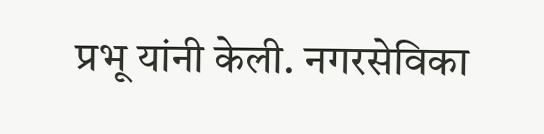प्रभू यांनी केली. नगरसेविका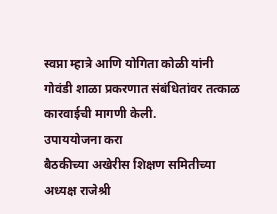स्वप्ना म्हात्रे आणि योगिता कोळी यांनी गोवंडी शाळा प्रकरणात संबंधितांवर तत्काळ कारवाईची मागणी केली.
उपाययोजना करा
बैठकीच्या अखेरीस शिक्षण समितीच्या अध्यक्ष राजेश्री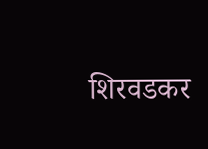शिरवडकर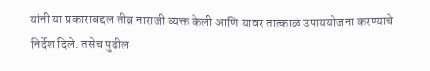यांनी या प्रकाराबद्दल तीव्र नाराजी व्यक्त केली आणि यावर तात्काळ उपाययोजना करण्याचे निर्देश दिले. तसेच पुढील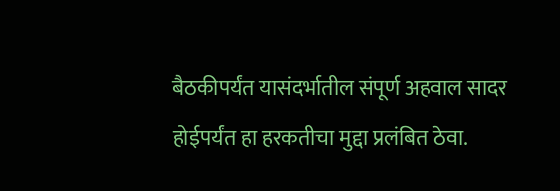बैठकीपर्यंत यासंदर्भातील संपूर्ण अहवाल सादर होईपर्यंत हा हरकतीचा मुद्दा प्रलंबित ठेवा.